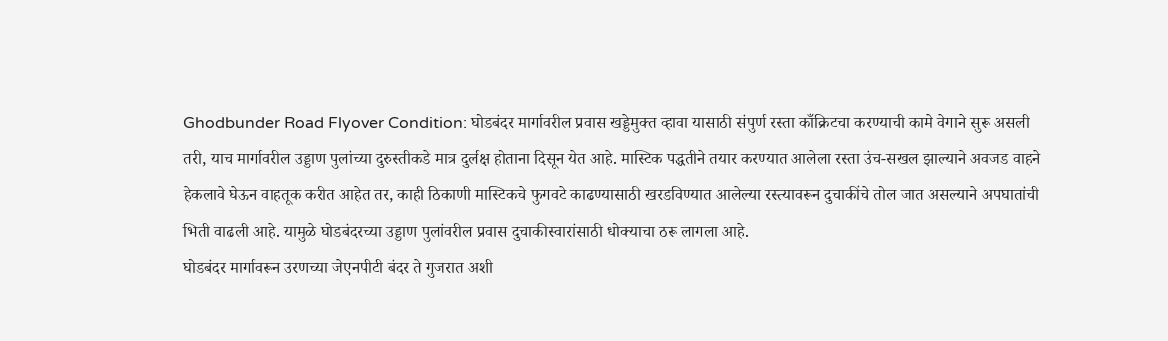Ghodbunder Road Flyover Condition: घोडबंदर मार्गावरील प्रवास खड्डेमुक्त व्हावा यासाठी संपुर्ण रस्ता काँक्रिटचा करण्याची कामे वेगाने सुरू असली तरी, याच मार्गावरील उड्डाण पुलांच्या दुरुस्तीकडे मात्र दुर्लक्ष होताना दिसून येत आहे. मास्टिक पद्धतीने तयार करण्यात आलेला रस्ता उंच-सखल झाल्याने अवजड वाहने हेकलावे घेऊन वाहतूक करीत आहेत तर, काही ठिकाणी मास्टिकचे फुगवटे काढण्यासाठी खरडविण्यात आलेल्या रस्त्यावरून दुचाकींचे तोल जात असल्याने अपघातांची भिती वाढली आहे. यामुळे घोडबंदरच्या उड्डाण पुलांवरील प्रवास दुचाकीस्वारांसाठी धोक्याचा ठरू लागला आहे.
घोडबंदर मार्गावरून उरणच्या जेएनपीटी बंदर ते गुजरात अशी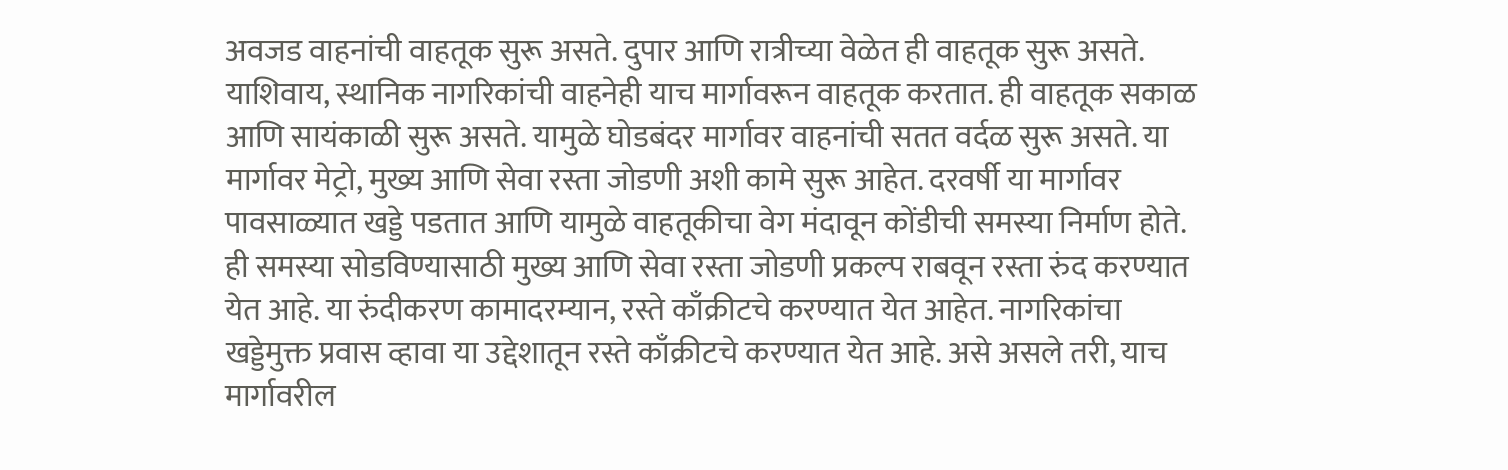अवजड वाहनांची वाहतूक सुरू असते. दुपार आणि रात्रीच्या वेळेत ही वाहतूक सुरू असते. याशिवाय, स्थानिक नागरिकांची वाहनेही याच मार्गावरून वाहतूक करतात. ही वाहतूक सकाळ आणि सायंकाळी सुरू असते. यामुळे घोडबंदर मार्गावर वाहनांची सतत वर्दळ सुरू असते. या मार्गावर मेट्रो, मुख्य आणि सेवा रस्ता जोडणी अशी कामे सुरू आहेत. दरवर्षी या मार्गावर पावसाळ्यात खड्डे पडतात आणि यामुळे वाहतूकीचा वेग मंदावून कोंडीची समस्या निर्माण होते. ही समस्या सोडविण्यासाठी मुख्य आणि सेवा रस्ता जोडणी प्रकल्प राबवून रस्ता रुंद करण्यात येत आहे. या रुंदीकरण कामादरम्यान, रस्ते काँक्रीटचे करण्यात येत आहेत. नागरिकांचा खड्डेमुक्त प्रवास व्हावा या उद्देशातून रस्ते काँक्रीटचे करण्यात येत आहे. असे असले तरी, याच मार्गावरील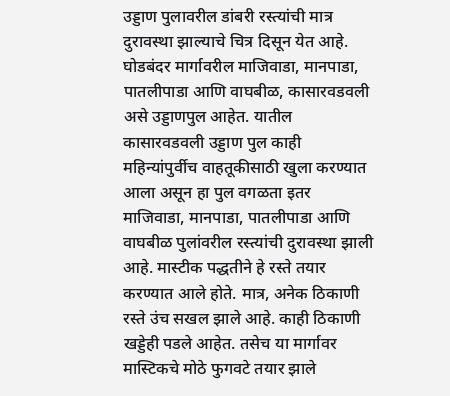उड्डाण पुलावरील डांबरी रस्त्यांची मात्र दुरावस्था झाल्याचे चित्र दिसून येत आहे.
घोडबंदर मार्गावरील माजिवाडा, मानपाडा, पातलीपाडा आणि वाघबीळ, कासारवडवली असे उड्डाणपुल आहेत. यातील कासारवडवली उड्डाण पुल काही महिन्यांपुर्वीच वाहतूकीसाठी खुला करण्यात आला असून हा पुल वगळता इतर माजिवाडा, मानपाडा, पातलीपाडा आणि वाघबीळ पुलांवरील रस्त्यांची दुरावस्था झाली आहे. मास्टीक पद्धतीने हे रस्ते तयार करण्यात आले होते. मात्र, अनेक ठिकाणी रस्ते उंच सखल झाले आहे. काही ठिकाणी खड्डेही पडले आहेत. तसेच या मार्गावर मास्टिकचे मोठे फुगवटे तयार झाले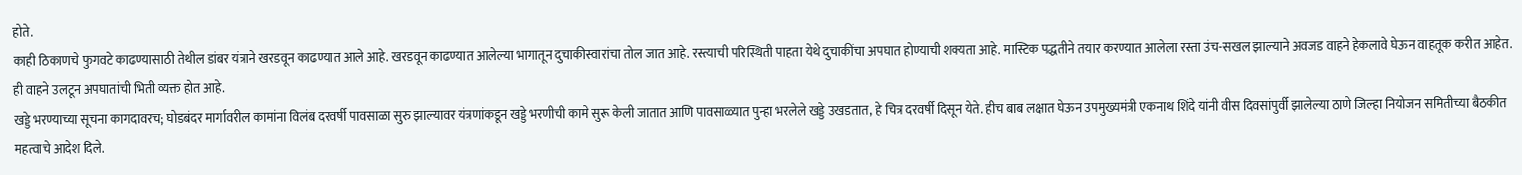होते.
काही ठिकाणचे फुगवटे काढण्यासाठी तेथील डांबर यंत्राने खरडवून काढण्यात आले आहे. खरडवून काढण्यात आलेल्या भागातून दुचाकीस्वारांचा तोल जात आहे. रस्त्याची परिस्थिती पाहता येथे दुचाकींचा अपघात होण्याची शक्यता आहे. मास्टिक पद्धतीने तयार करण्यात आलेला रस्ता उंच-सखल झाल्याने अवजड वाहने हेकलावे घेऊन वाहतूक करीत आहेत. ही वाहने उलटून अपघातांची भिती व्यक्त होत आहे.
खड्डे भरण्याच्या सूचना कागदावरच; घोडबंदर मार्गावरील कामांना विलंब दरवर्षी पावसाळा सुरु झाल्यावर यंत्रणांकडून खड्डे भरणीची कामे सुरू केली जातात आणि पावसाळ्यात पुन्हा भरलेले खड्डे उखडतात, हे चित्र दरवर्षी दिसून येते. हीच बाब लक्षात घेऊन उपमुख्यमंत्री एकनाथ शिंदे यांनी वीस दिवसांपुर्वी झालेल्या ठाणे जिल्हा नियोजन समितीच्या बैठकीत महत्वाचे आदेश दिले.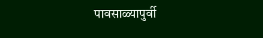पावसाळ्यापुर्वी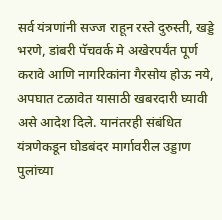सर्व यंत्रणांनी सज्ज राहून रस्ते दुरुस्ती, खड्डे भरणे, डांबरी पॅचवर्क मे अखेरपर्यंत पूर्ण करावे आणि नागरिकांना गैरसोय होऊ नये, अपघात टळावेत यासाठी खबरदारी घ्यावी असे आदेश दिले. यानंतरही संबंधित यंत्रणेकडून घोडबंदर मार्गावरील उड्डाण पुलांच्या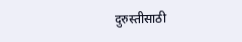दुरुस्तीसाठी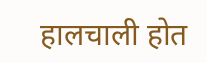हालचाली होत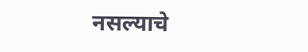नसल्याचे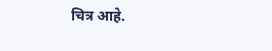चित्र आहे.